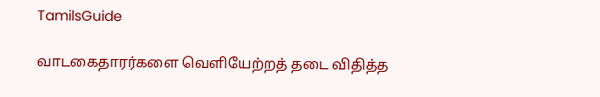TamilsGuide

வாடகைதாரர்களை வெளியேற்றத் தடை விதித்த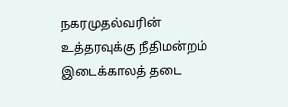நகரமுதல்வரின் உத்தரவுக்கு நீதிமன்றம் இடைக்காலத் தடை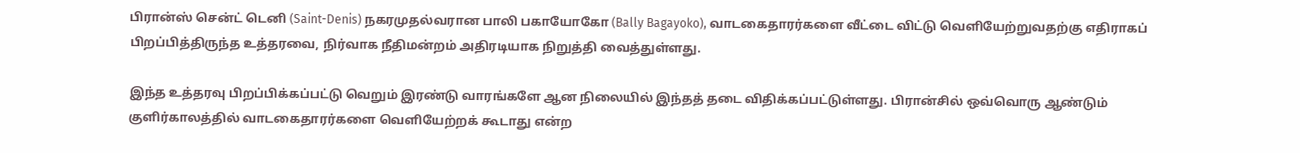பிரான்ஸ் சென்ட் டெனி (Saint-Denis) நகரமுதல்வரான பாலி பகாயோகோ (Bally Bagayoko), வாடகைதாரர்களை வீட்டை விட்டு வெளியேற்றுவதற்கு எதிராகப் பிறப்பித்திருந்த உத்தரவை, நிர்வாக நீதிமன்றம் அதிரடியாக நிறுத்தி வைத்துள்ளது.

இந்த உத்தரவு பிறப்பிக்கப்பட்டு வெறும் இரண்டு வாரங்களே ஆன நிலையில் இந்தத் தடை விதிக்கப்பட்டுள்ளது. பிரான்சில் ஒவ்வொரு ஆண்டும் குளிர்காலத்தில் வாடகைதாரர்களை வெளியேற்றக் கூடாது என்ற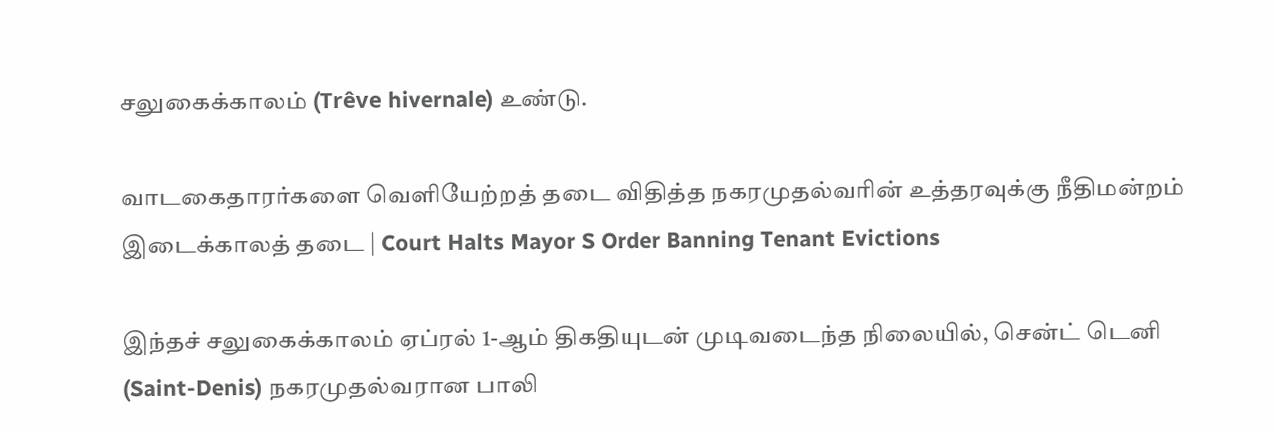சலுகைக்காலம் (Trêve hivernale) உண்டு.

வாடகைதாரர்களை வெளியேற்றத் தடை விதித்த நகரமுதல்வரின் உத்தரவுக்கு நீதிமன்றம் இடைக்காலத் தடை | Court Halts Mayor S Order Banning Tenant Evictions

இந்தச் சலுகைக்காலம் ஏப்ரல் 1-ஆம் திகதியுடன் முடிவடைந்த நிலையில், சென்ட் டெனி (Saint-Denis) நகரமுதல்வரான பாலி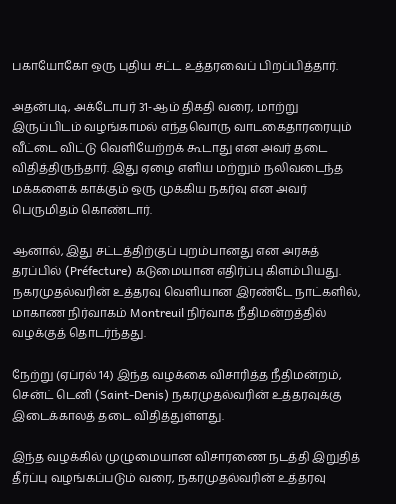பகாயோகோ ஒரு புதிய சட்ட உத்தரவைப் பிறப்பித்தார்.

அதன்படி, அக்டோபர் 31-ஆம் திகதி வரை, மாற்று இருப்பிடம் வழங்காமல் எந்தவொரு வாடகைதாரரையும் வீட்டை விட்டு வெளியேற்றக் கூடாது என அவர் தடை விதித்திருந்தார். இது ஏழை எளிய மற்றும் நலிவடைந்த மக்களைக் காக்கும் ஒரு முக்கிய நகர்வு என அவர் பெருமிதம் கொண்டார்.

ஆனால், இது சட்டத்திற்குப் புறம்பானது என அரசுத் தரப்பில் (Préfecture) கடுமையான எதிர்ப்பு கிளம்பியது. நகரமுதல்வரின் உத்தரவு வெளியான இரண்டே நாட்களில், மாகாண நிர்வாகம் Montreuil நிர்வாக நீதிமன்றத்தில் வழக்குத் தொடர்ந்தது.

நேற்று (ஏப்ரல் 14) இந்த வழக்கை விசாரித்த நீதிமன்றம், சென்ட் டெனி (Saint-Denis) நகரமுதல்வரின் உத்தரவுக்கு இடைக்காலத் தடை விதித்துள்ளது.

இந்த வழக்கில் முழுமையான விசாரணை நடத்தி இறுதித் தீர்ப்பு வழங்கப்படும் வரை, நகரமுதல்வரின் உத்தரவு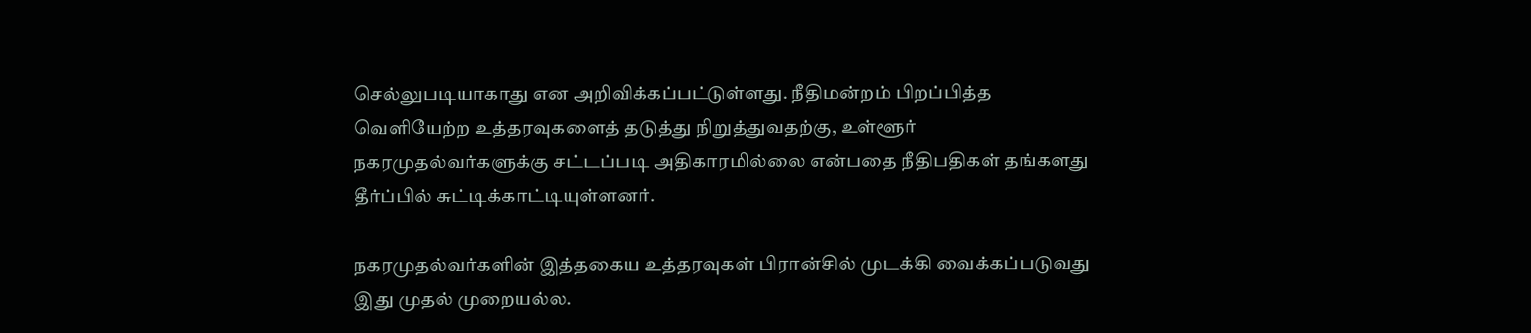செல்லுபடியாகாது என அறிவிக்கப்பட்டுள்ளது. நீதிமன்றம் பிறப்பித்த வெளியேற்ற உத்தரவுகளைத் தடுத்து நிறுத்துவதற்கு, உள்ளூர் நகரமுதல்வர்களுக்கு சட்டப்படி அதிகாரமில்லை என்பதை நீதிபதிகள் தங்களது தீர்ப்பில் சுட்டிக்காட்டியுள்ளனர்.

நகரமுதல்வர்களின் இத்தகைய உத்தரவுகள் பிரான்சில் முடக்கி வைக்கப்படுவது இது முதல் முறையல்ல.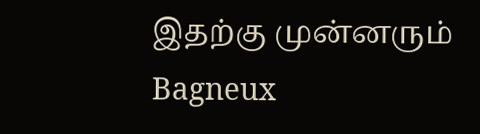இதற்கு முன்னரும் Bagneux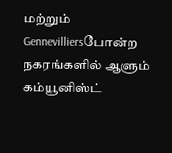மற்றும் Gennevilliersபோன்ற நகரங்களில் ஆளும் கம்யூனிஸ்ட்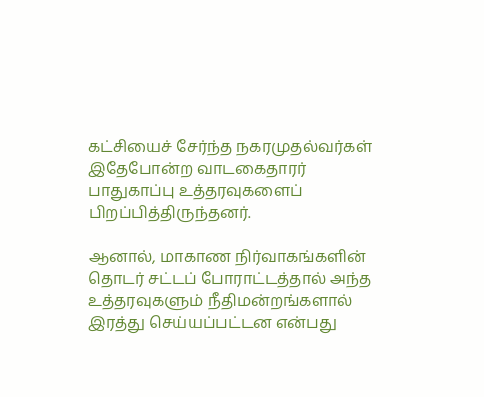கட்சியைச் சேர்ந்த நகரமுதல்வர்கள் இதேபோன்ற வாடகைதாரர் பாதுகாப்பு உத்தரவுகளைப் பிறப்பித்திருந்தனர்.

ஆனால், மாகாண நிர்வாகங்களின் தொடர் சட்டப் போராட்டத்தால் அந்த உத்தரவுகளும் நீதிமன்றங்களால் இரத்து செய்யப்பட்டன என்பது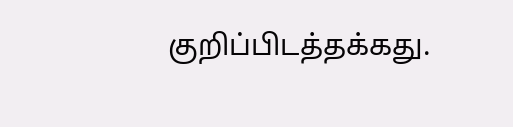குறிப்பிடத்தக்கது.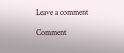Leave a comment

Comment